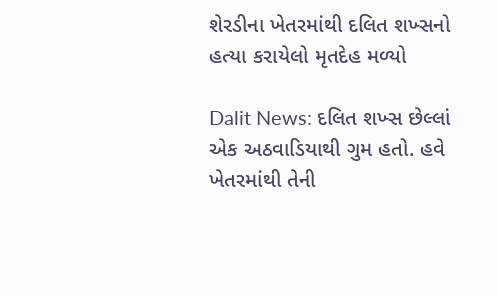શેરડીના ખેતરમાંથી દલિત શખ્સનો હત્યા કરાયેલો મૃતદેહ મળ્યો

Dalit News: દલિત શખ્સ છેલ્લાં એક અઠવાડિયાથી ગુમ હતો. હવે ખેતરમાંથી તેની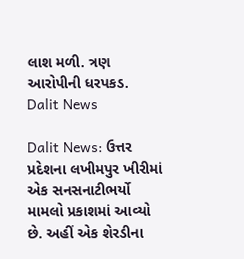લાશ મળી. ત્રણ આરોપીની ધરપકડ.
Dalit News

Dalit News: ઉત્તર પ્રદેશના લખીમપુર ખીરીમાં એક સનસનાટીભર્યો મામલો પ્રકાશમાં આવ્યો છે. અહીં એક શેરડીના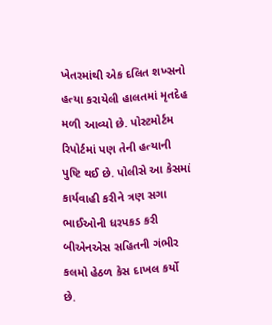ખેતરમાંથી એક દલિત શખ્સનો હત્યા કરાયેલી હાલતમાં મૃતદેહ મળી આવ્યો છે. પોસ્ટમોર્ટમ રિપોર્ટમાં પણ તેની હત્યાની પુષ્ટિ થઈ છે. પોલીસે આ કેસમાં કાર્યવાહી કરીને ત્રણ સગા ભાઈઓની ધરપકડ કરી બીએનએસ સહિતની ગંભીર કલમો હેઠળ કેસ દાખલ કર્યો છે.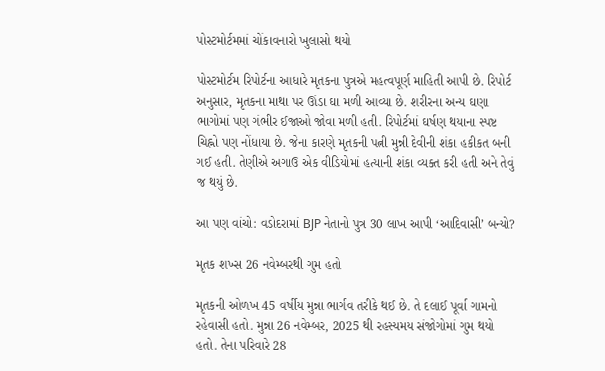પોસ્ટમોર્ટમમાં ચોંકાવનારો ખુલાસો થયો

પોસ્ટમોર્ટમ રિપોર્ટના આધારે મૃતકના પુત્રએ મહત્વપૂર્ણ માહિતી આપી છે. રિપોર્ટ અનુસાર, મૃતકના માથા પર ઊંડા ઘા મળી આવ્યા છે. શરીરના અન્ય ઘણા ભાગોમાં પણ ગંભીર ઈજાઓ જોવા મળી હતી. રિપોર્ટમાં ઘર્ષણ થયાના સ્પષ્ટ ચિહ્નો પણ નોંધાયા છે. જેના કારણે મૃતકની પત્ની મુન્ની દેવીની શંકા હકીકત બની ગઈ હતી. તેણીએ અગાઉ એક વીડિયોમાં હત્યાની શંકા વ્યક્ત કરી હતી અને તેવું જ થયું છે.

આ પણ વાંચો: વડોદરામાં BJP નેતાનો પુત્ર 30 લાખ આપી ‘આદિવાસી’ બન્યો?

મૃતક શખ્સ 26 નવેમ્બરથી ગુમ હતો

મૃતકની ઓળખ 45 વર્ષીય મુન્ના ભાર્ગવ તરીકે થઈ છે. તે દલાઈ પૂર્વા ગામનો રહેવાસી હતો. મુન્ના 26 નવેમ્બર, 2025 થી રહસ્યમય સંજોગોમાં ગુમ થયો હતો. તેના પરિવારે 28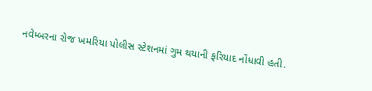નવેમ્બરના રોજ ખમરિયા પોલીસ સ્ટેશનમાં ગુમ થયાની ફરિયાદ નોંધાવી હતી.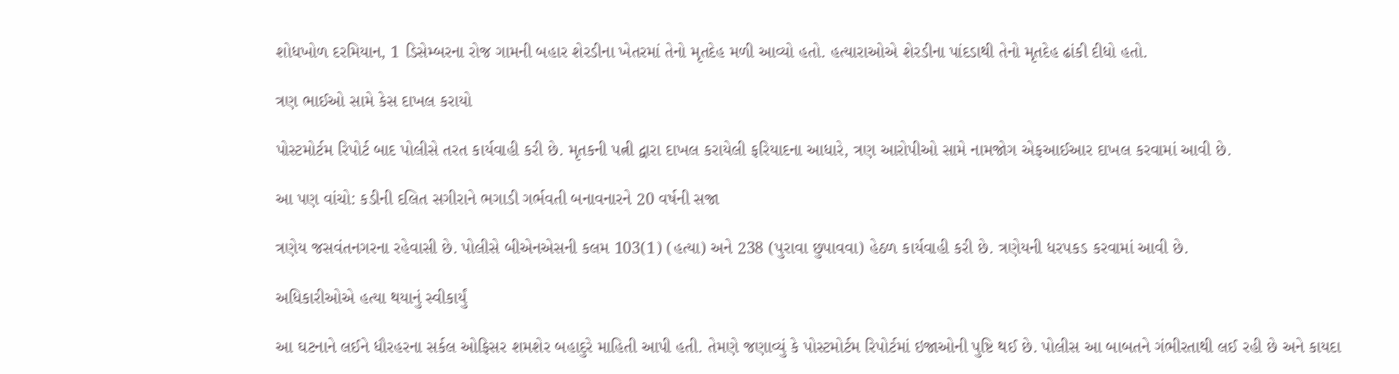શોધખોળ દરમિયાન, 1 ડિસેમ્બરના રોજ ગામની બહાર શેરડીના ખેતરમાં તેનો મૃતદેહ મળી આવ્યો હતો. હત્યારાઓએ શેરડીના પાંદડાથી તેનો મૃતદેહ ઢાંકી દીધો હતો.

ત્રણ ભાઈઓ સામે કેસ દાખલ કરાયો

પોસ્ટમોર્ટમ રિપોર્ટ બાદ પોલીસે તરત કાર્યવાહી કરી છે. મૃતકની પત્ની દ્વારા દાખલ કરાયેલી ફરિયાદના આધારે, ત્રણ આરોપીઓ સામે નામજોગ એફઆઈઆર દાખલ કરવામાં આવી છે.

આ પણ વાંચો: કડીની દલિત સગીરાને ભગાડી ગર્ભવતી બનાવનારને 20 વર્ષની સજા

ત્રણેય જસવંતનગરના રહેવાસી છે. પોલીસે બીએનએસની કલમ 103(1) (હત્યા) અને 238 (પુરાવા છુપાવવા) હેઠળ કાર્યવાહી કરી છે. ત્રણેયની ધરપકડ કરવામાં આવી છે.

અધિકારીઓએ હત્યા થયાનું સ્વીકાર્યું

આ ઘટનાને લઈને ધૌરહરના સર્કલ ઓફિસર શમશેર બહાદુરે માહિતી આપી હતી. તેમણે જણાવ્યું કે પોસ્ટમોર્ટમ રિપોર્ટમાં ઇજાઓની પુષ્ટિ થઈ છે. પોલીસ આ બાબતને ગંભીરતાથી લઈ રહી છે અને કાયદા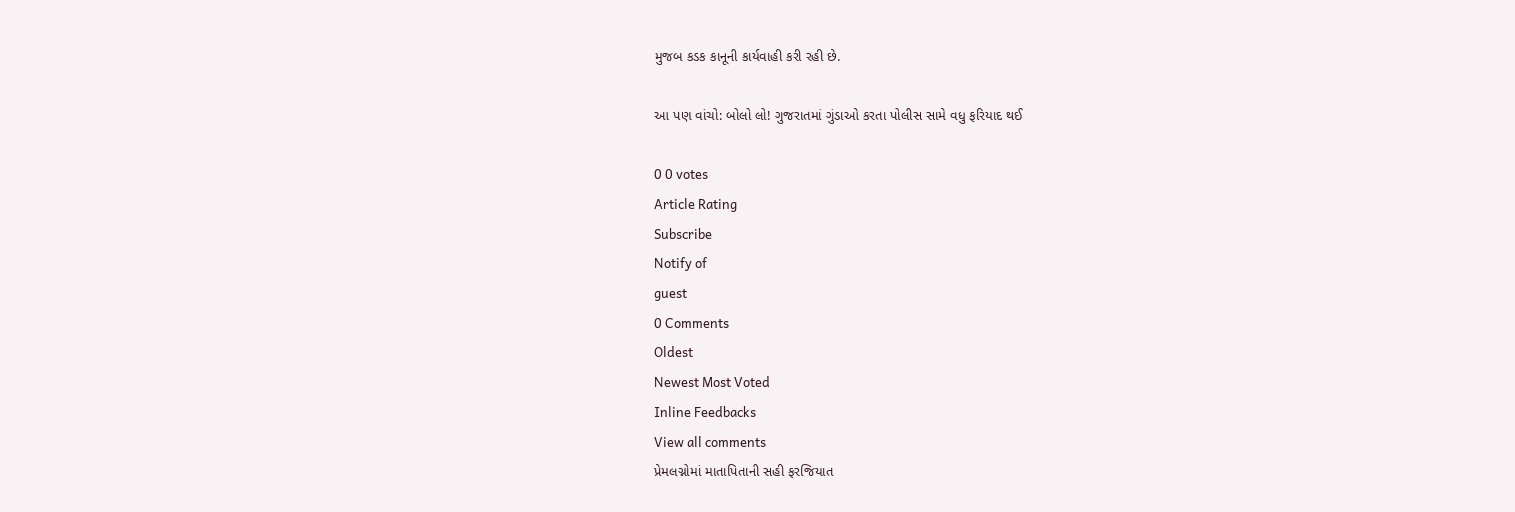મુજબ કડક કાનૂની કાર્યવાહી કરી રહી છે.

આ પણ વાંચો: બોલો લો! ગુજરાતમાં ગુંડાઓ કરતા પોલીસ સામે વધુ ફરિયાદ થઈ

0 0 votes
Article Rating
Subscribe
Notify of
guest
0 Comments
Oldest
Newest Most Voted
Inline Feedbacks
View all comments
પ્રેમલગ્નોમાં માતાપિતાની સહી ફરજિયાત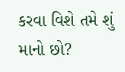કરવા વિશે તમે શું માનો છો?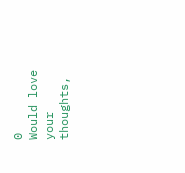0
Would love your thoughts,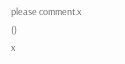please comment.x
()
x